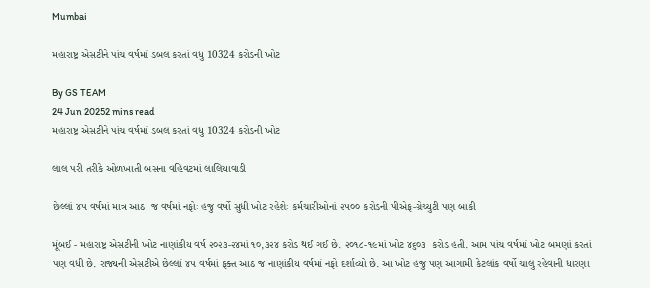Mumbai

મહારાષ્ટ્ર એસટીને પાંચ વર્ષમાં ડબલ કરતાં વધુ 10324 કરોડની ખોટ

By GS TEAM
24 Jun 20252 mins read
મહારાષ્ટ્ર એસટીને પાંચ વર્ષમાં ડબલ કરતાં વધુ 10324 કરોડની ખોટ

લાલ પરી તરીકે ઓળખાતી બસના વહિવટમાં લાલિયાવાડી

છેલ્લાં ૪૫ વર્ષમાં માત્ર આઠ  જ વર્ષમાં નફોઃ હજુ વર્ષો સુધી ખોટ રહેશેઃ કર્મચારીઓનાં ૨૫૦૦ કરોડની પીએફ-ગ્રેચ્યુટી પણ બાકી

મૂંબઈ - મહારાષ્ટ્ર એસટીની ખોટ નાણાંકીય વર્ષ ૨૦૨૩-૨૪માં ૧૦,૩૨૪ કરોડ થઈ ગઈ છે. ૨૦૧૮-૧૯માં ખોટ ૪૬૦૩  કરોડ હતી. આમ પાંચ વર્ષમાં ખોટ બમણાં કરતાં પણ વધી છે. રાજ્યની એસટીએ છેલ્લાં ૪૫ વર્ષમાં ફક્ત આઠ જ નાણાંકીય વર્ષમાં નફો દર્શાવ્યો છે. આ ખોટ હજુ પણ આગામી કેટલાંક વર્ષો ચાલુ રહેવાની ધારણા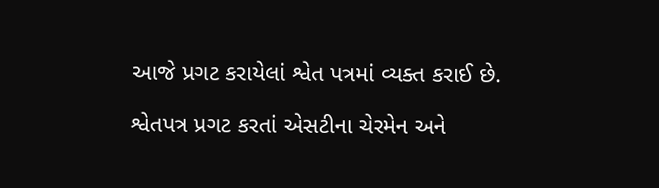આજે પ્રગટ કરાયેલાં શ્વેત પત્રમાં વ્યક્ત કરાઈ છે.

શ્વેતપત્ર પ્રગટ કરતાં એસટીના ચેરમેન અને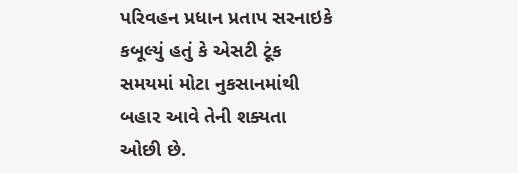પરિવહન પ્રધાન પ્રતાપ સરનાઇકે  કબૂલ્યું હતું કે એસટી ટૂંક સમયમાં મોટા નુકસાનમાંથી બહાર આવે તેની શક્યતા ઓછી છે.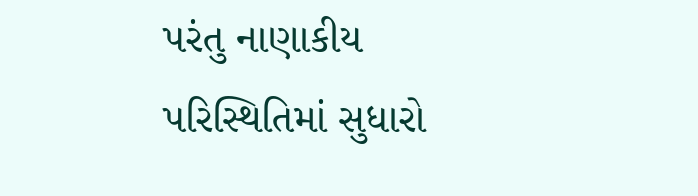પરંતુ નાણાકીય પરિસ્થિતિમાં સુધારો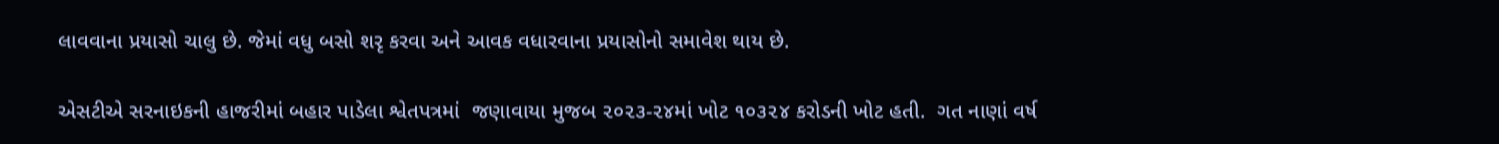લાવવાના પ્રયાસો ચાલુ છે. જેમાં વધુ બસો શરૃ કરવા અને આવક વધારવાના પ્રયાસોનો સમાવેશ થાય છે.

એસટીએ સરનાઇકની હાજરીમાં બહાર પાડેલા શ્વેતપત્રમાં  જણાવાયા મુજબ ૨૦૨૩-૨૪માં ખોટ ૧૦૩૨૪ કરોડની ખોટ હતી.  ગત નાણાં વર્ષ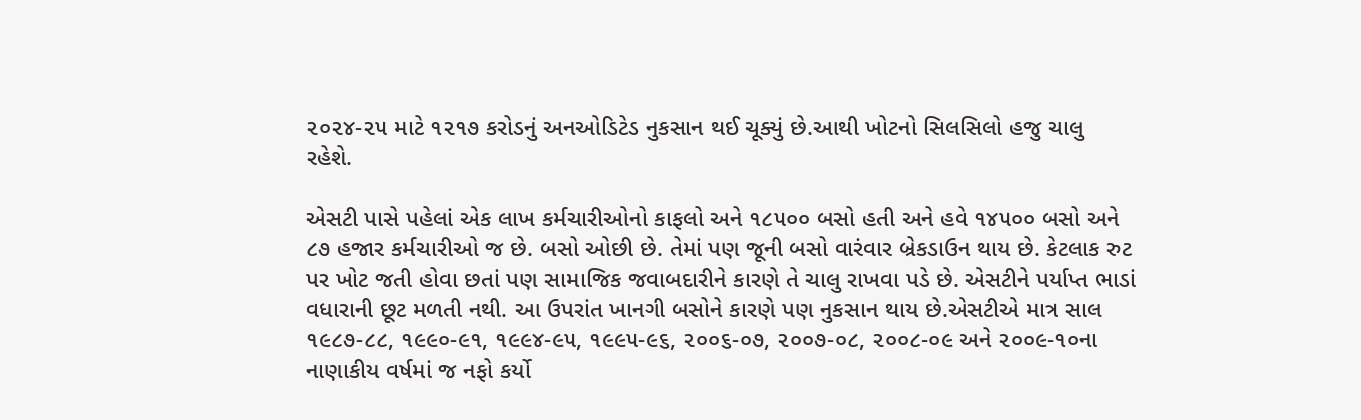૨૦૨૪-૨૫ માટે ૧૨૧૭ કરોડનું અનઓડિટેડ નુકસાન થઈ ચૂક્યું છે.આથી ખોટનો સિલસિલો હજુ ચાલુ રહેશે.

એસટી પાસે પહેલાં એક લાખ કર્મચારીઓનો કાફલો અને ૧૮૫૦૦ બસો હતી અને હવે ૧૪૫૦૦ બસો અને ૮૭ હજાર કર્મચારીઓ જ છે. બસો ઓછી છે. તેમાં પણ જૂની બસો વારંવાર બ્રેકડાઉન થાય છે. કેટલાક રુટ પર ખોટ જતી હોવા છતાં પણ સામાજિક જવાબદારીને કારણે તે ચાલુ રાખવા પડે છે. એસટીને પર્યાપ્ત ભાડાં વધારાની છૂટ મળતી નથી. આ ઉપરાંત ખાનગી બસોને કારણે પણ નુકસાન થાય છે.એસટીએ માત્ર સાલ ૧૯૮૭-૮૮, ૧૯૯૦-૯૧, ૧૯૯૪-૯૫, ૧૯૯૫-૯૬, ૨૦૦૬-૦૭, ૨૦૦૭-૦૮, ૨૦૦૮-૦૯ અને ૨૦૦૯-૧૦ના નાણાકીય વર્ષમાં જ નફો કર્યો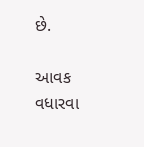છે.

આવક વધારવા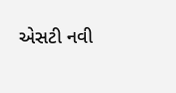એસટી નવી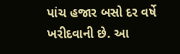પાંચ હજાર બસો દર વર્ષે ખરીદવાની છે. આ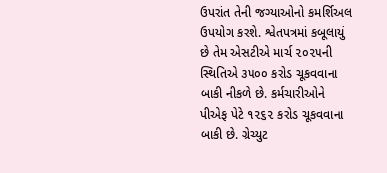ઉપરાંત તેની જગ્યાઓનો કમર્શિઅલ ઉપયોગ કરશે. શ્વેતપત્રમાં કબૂલાયું છે તેમ એસટીએ માર્ચ ૨૦૨૫ની સ્થિતિએ ૩૫૦૦ કરોડ ચૂકવવાના બાકી નીકળે છે. કર્મચારીઓને પીએફ પેટે ૧૨૬૨ કરોડ ચૂકવવાના બાકી છે. ગ્રેચ્યુટ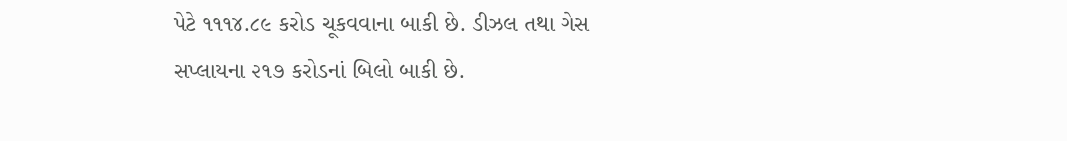પેટે ૧૧૧૪.૮૯ કરોડ ચૂકવવાના બાકી છે. ડીઝલ તથા ગેસ સપ્લાયના ૨૧૭ કરોડનાં બિલો બાકી છે.